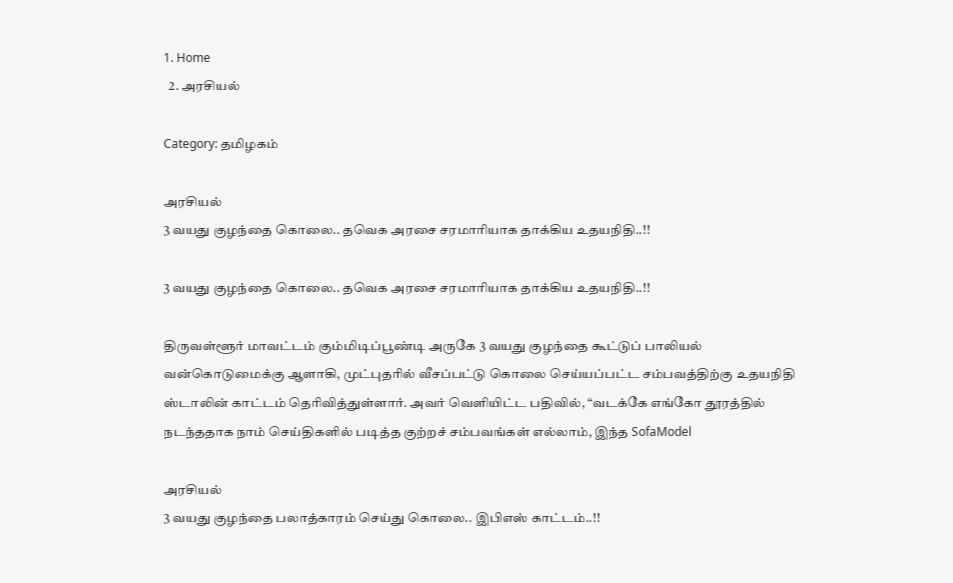1. Home
  2. அரசியல்

Category: தமிழகம்

அரசியல்
3 வயது குழந்தை கொலை.. தவெக அரசை சரமாரியாக தாக்கிய உதயநிதி..!!

3 வயது குழந்தை கொலை.. தவெக அரசை சரமாரியாக தாக்கிய உதயநிதி..!!

திருவள்ளூர் மாவட்டம் கும்மிடிப்பூண்டி அருகே 3 வயது குழந்தை கூட்டுப் பாலியல் வன்கொடுமைக்கு ஆளாகி, முட்புதரில் வீசப்பட்டு கொலை செய்யப்பட்ட சம்பவத்திற்கு உதயநிதி ஸ்டாலின் காட்டம் தெரிவித்துள்ளார். அவர் வெளியிட்ட பதிவில், “வடக்கே எங்கோ தூரத்தில் நடந்ததாக நாம் செய்திகளில் படித்த குற்றச் சம்பவங்கள் எல்லாம், இந்த SofaModel

அரசியல்
3 வயது குழந்தை பலாத்காரம் செய்து கொலை.. இபிஎஸ் காட்டம்..!!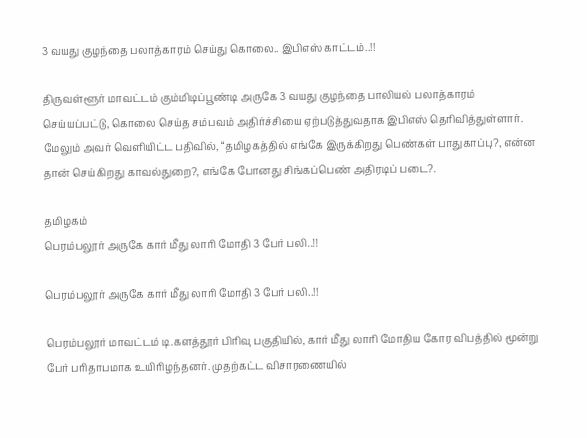3 வயது குழந்தை பலாத்காரம் செய்து கொலை.. இபிஎஸ் காட்டம்..!!

திருவள்ளூர் மாவட்டம் கும்மிடிப்பூண்டி அருகே 3 வயது குழந்தை பாலியல் பலாத்காரம் செய்யப்பட்டு, கொலை செய்த சம்பவம் அதிர்ச்சியை ஏற்படுத்துவதாக இபிஎஸ் தெரிவித்துள்ளார். மேலும் அவர் வெளியிட்ட பதிவில், “தமிழகத்தில் எங்கே இருக்கிறது பெண்கள் பாதுகாப்பு?, என்ன தான் செய்கிறது காவல்துறை?, எங்கே போனது சிங்கப்பெண் அதிரடிப் படை?.

தமிழகம்
பெரம்பலூர் அருகே கார் மீது லாரி மோதி 3 பேர் பலி..!!

பெரம்பலூர் அருகே கார் மீது லாரி மோதி 3 பேர் பலி..!!

பெரம்பலூர் மாவட்டம் டி.களத்தூர் பிரிவு பகுதியில், கார் மீது லாரி மோதிய கோர விபத்தில் மூன்று பேர் பரிதாபமாக உயிரிழந்தனர். முதற்கட்ட விசாரணையில்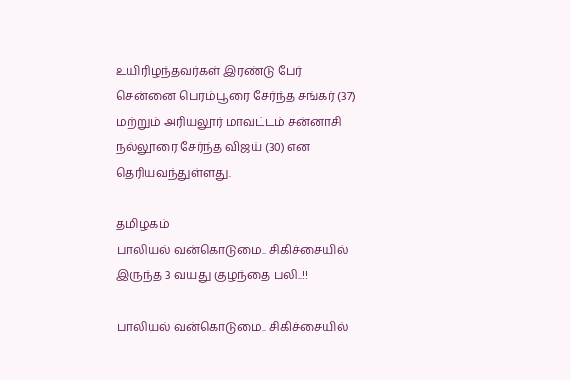உயிரிழந்தவர்கள் இரண்டு பேர் சென்னை பெரம்பூரை சேர்ந்த சங்கர் (37) மற்றும் அரியலூர் மாவட்டம் சன்னாசி நல்லூரை சேர்ந்த விஜய் (30) என தெரியவந்துள்ளது.

தமிழகம்
பாலியல் வன்கொடுமை.. சிகிச்சையில் இருந்த 3 வயது குழந்தை பலி..!!

பாலியல் வன்கொடுமை.. சிகிச்சையில்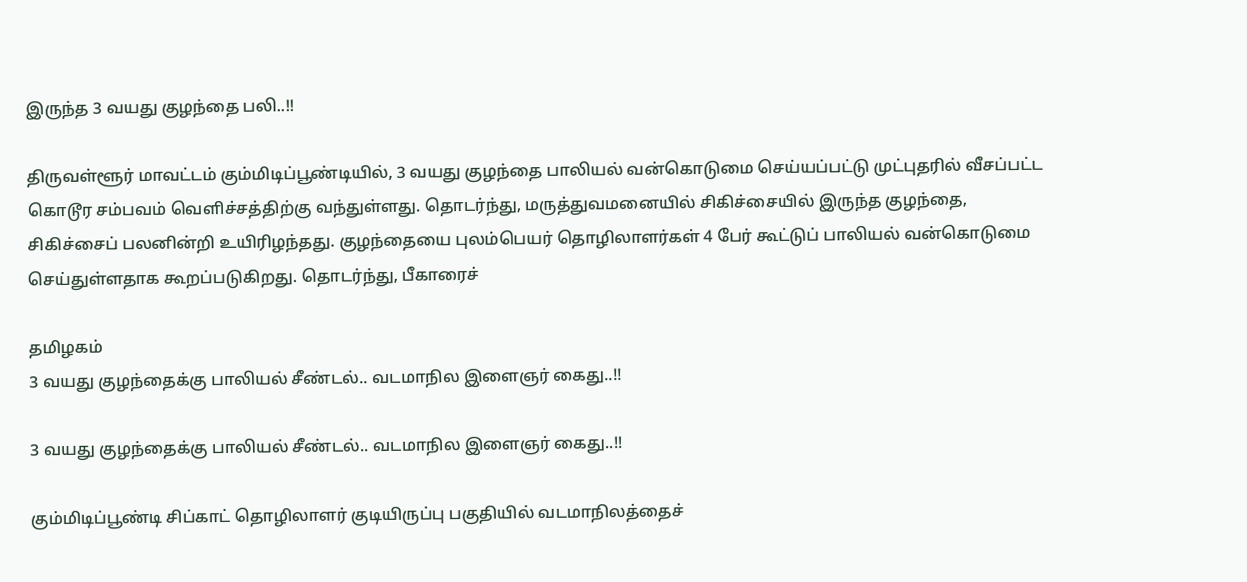இருந்த 3 வயது குழந்தை பலி..!!

திருவள்ளூர் மாவட்டம் கும்மிடிப்பூண்டியில், 3 வயது குழந்தை பாலியல் வன்கொடுமை செய்யப்பட்டு முட்புதரில் வீசப்பட்ட கொடூர சம்பவம் வெளிச்சத்திற்கு வந்துள்ளது. தொடர்ந்து, மருத்துவமனையில் சிகிச்சையில் இருந்த குழந்தை, சிகிச்சைப் பலனின்றி உயிரிழந்தது. குழந்தையை புலம்பெயர் தொழிலாளர்கள் 4 பேர் கூட்டுப் பாலியல் வன்கொடுமை செய்துள்ளதாக கூறப்படுகிறது. தொடர்ந்து, பீகாரைச்

தமிழகம்
3 வயது குழந்தைக்கு பாலியல் சீண்டல்.. வடமாநில இளைஞர் கைது..!!

3 வயது குழந்தைக்கு பாலியல் சீண்டல்.. வடமாநில இளைஞர் கைது..!!

கும்மிடிப்பூண்டி சிப்காட் தொழிலாளர் குடியிருப்பு பகுதியில் வடமாநிலத்தைச்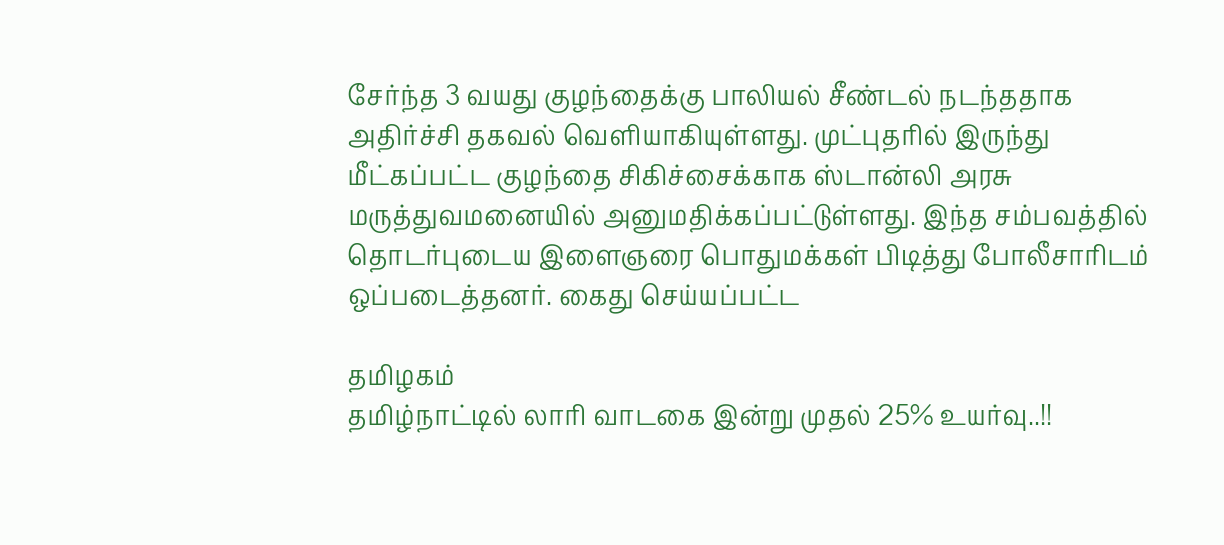சேர்ந்த 3 வயது குழந்தைக்கு பாலியல் சீண்டல் நடந்ததாக அதிர்ச்சி தகவல் வெளியாகியுள்ளது. முட்புதரில் இருந்து மீட்கப்பட்ட குழந்தை சிகிச்சைக்காக ஸ்டான்லி அரசு மருத்துவமனையில் அனுமதிக்கப்பட்டுள்ளது. இந்த சம்பவத்தில் தொடர்புடைய இளைஞரை பொதுமக்கள் பிடித்து போலீசாரிடம் ஒப்படைத்தனர். கைது செய்யப்பட்ட

தமிழகம்
தமிழ்நாட்டில் லாரி வாடகை இன்று முதல் 25% உயர்வு..!!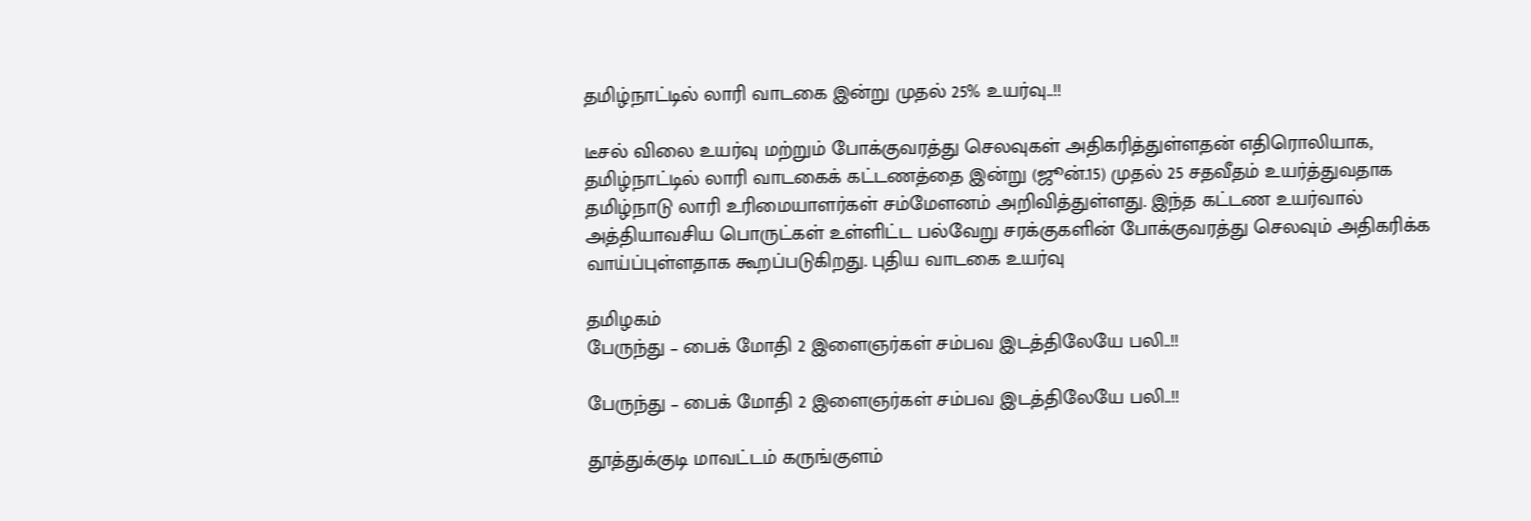தமிழ்நாட்டில் லாரி வாடகை இன்று முதல் 25% உயர்வு..!!

டீசல் விலை உயர்வு மற்றும் போக்குவரத்து செலவுகள் அதிகரித்துள்ளதன் எதிரொலியாக, தமிழ்நாட்டில் லாரி வாடகைக் கட்டணத்தை இன்று (ஜூன்.15) முதல் 25 சதவீதம் உயர்த்துவதாக தமிழ்நாடு லாரி உரிமையாளர்கள் சம்மேளனம் அறிவித்துள்ளது. இந்த கட்டண உயர்வால் அத்தியாவசிய பொருட்கள் உள்ளிட்ட பல்வேறு சரக்குகளின் போக்குவரத்து செலவும் அதிகரிக்க வாய்ப்புள்ளதாக கூறப்படுகிறது. புதிய வாடகை உயர்வு

தமிழகம்
பேருந்து – பைக் மோதி 2 இளைஞர்கள் சம்பவ இடத்திலேயே பலி..!!

பேருந்து – பைக் மோதி 2 இளைஞர்கள் சம்பவ இடத்திலேயே பலி..!!

தூத்துக்குடி மாவட்டம் கருங்குளம்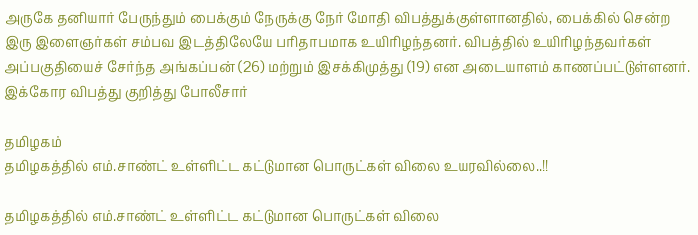அருகே தனியார் பேருந்தும் பைக்கும் நேருக்கு நேர் மோதி விபத்துக்குள்ளானதில், பைக்கில் சென்ற இரு இளைஞர்கள் சம்பவ இடத்திலேயே பரிதாபமாக உயிரிழந்தனர். விபத்தில் உயிரிழந்தவர்கள் அப்பகுதியைச் சேர்ந்த அங்கப்பன் (26) மற்றும் இசக்கிமுத்து (19) என அடையாளம் காணப்பட்டுள்ளனர். இக்கோர விபத்து குறித்து போலீசார்

தமிழகம்
தமிழகத்தில் எம்.சாண்ட் உள்ளிட்ட கட்டுமான பொருட்கள் விலை உயரவில்லை..!!

தமிழகத்தில் எம்.சாண்ட் உள்ளிட்ட கட்டுமான பொருட்கள் விலை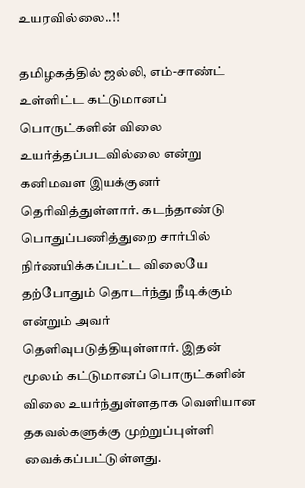உயரவில்லை..!!

தமிழகத்தில் ஜல்லி, எம்-சாண்ட் உள்ளிட்ட கட்டுமானப் பொருட்களின் விலை உயர்த்தப்படவில்லை என்று கனிமவள இயக்குனர் தெரிவித்துள்ளார். கடந்தாண்டு பொதுப்பணித்துறை சார்பில் நிர்ணயிக்கப்பட்ட விலையே தற்போதும் தொடர்ந்து நீடிக்கும் என்றும் அவர் தெளிவுபடுத்தியுள்ளார். இதன் மூலம் கட்டுமானப் பொருட்களின் விலை உயர்ந்துள்ளதாக வெளியான தகவல்களுக்கு முற்றுப்புள்ளி வைக்கப்பட்டுள்ளது.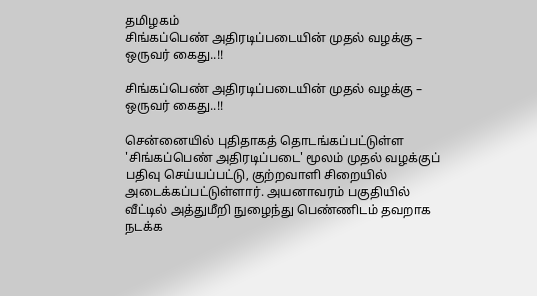தமிழகம்
சிங்கப்பெண் அதிரடிப்படையின் முதல் வழக்கு – ஒருவர் கைது..!!

சிங்கப்பெண் அதிரடிப்படையின் முதல் வழக்கு – ஒருவர் கைது..!!

சென்னையில் புதிதாகத் தொடங்கப்பட்டுள்ள 'சிங்கப்பெண் அதிரடிப்படை' மூலம் முதல் வழக்குப் பதிவு செய்யப்பட்டு, குற்றவாளி சிறையில் அடைக்கப்பட்டுள்ளார். அயனாவரம் பகுதியில் வீட்டில் அத்துமீறி நுழைந்து பெண்ணிடம் தவறாக நடக்க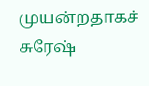முயன்றதாகச் சுரேஷ்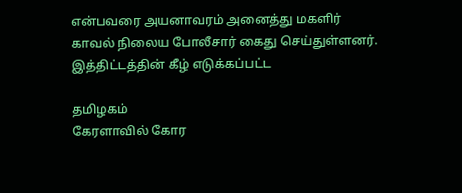என்பவரை அயனாவரம் அனைத்து மகளிர் காவல் நிலைய போலீசார் கைது செய்துள்ளனர். இத்திட்டத்தின் கீழ் எடுக்கப்பட்ட

தமிழகம்
கேரளாவில் கோர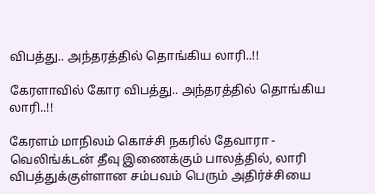விபத்து.. அந்தரத்தில் தொங்கிய லாரி..!!

கேரளாவில் கோர விபத்து.. அந்தரத்தில் தொங்கிய லாரி..!!

கேரளம் மாநிலம் கொச்சி நகரில் தேவாரா - வெலிங்க்டன் தீவு இணைக்கும் பாலத்தில், லாரி விபத்துக்குள்ளான சம்பவம் பெரும் அதிர்ச்சியை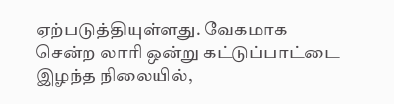ஏற்படுத்தியுள்ளது. வேகமாக சென்ற லாரி ஒன்று கட்டுப்பாட்டை இழந்த நிலையில்,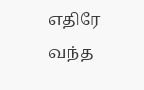எதிரே வந்த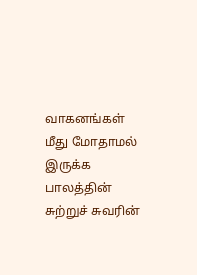வாகனங்கள் மீது மோதாமல் இருக்க பாலத்தின் சுற்றுச் சுவரின்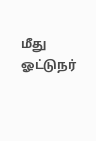மீது ஓட்டுநர்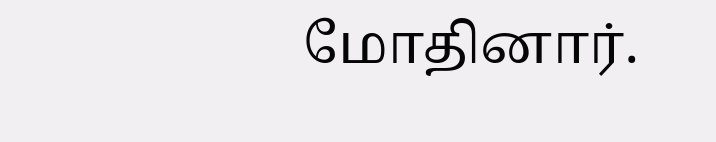மோதினார்.